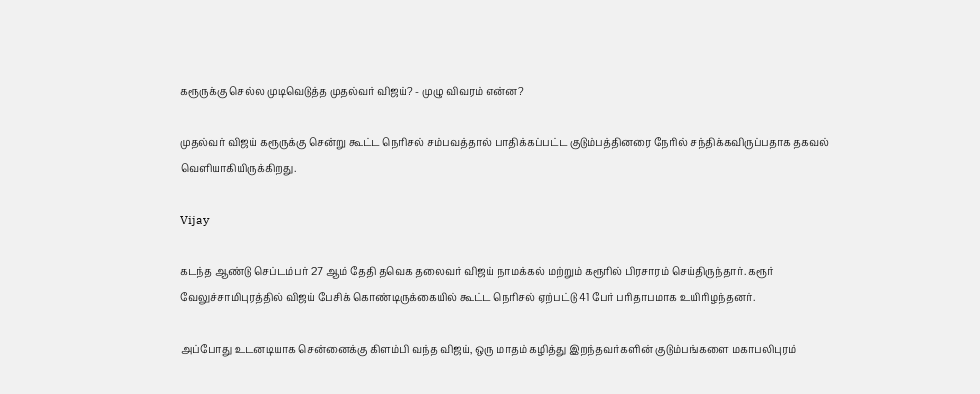கரூருக்கு செல்ல முடிவெடுத்த முதல்வர் விஜய்? - முழு விவரம் என்ன?

முதல்வர் விஜய் கரூருக்கு சென்று கூட்ட நெரிசல் சம்பவத்தால் பாதிக்கப்பட்ட குடும்பத்தினரை நேரில் சந்திக்கவிருப்பதாக தகவல் வெளியாகியிருக்கிறது.

Vijay

கடந்த ஆண்டு செப்டம்பர் 27 ஆம் தேதி தவெக தலைவர் விஜய் நாமக்கல் மற்றும் கரூரில் பிரசாரம் செய்திருந்தார். கரூர் வேலுச்சாமிபுரத்தில் விஜய் பேசிக் கொண்டிருக்கையில் கூட்ட நெரிசல் ஏற்பட்டு 41 பேர் பரிதாபமாக உயிரிழந்தனர்.

அப்போது உடனடியாக சென்னைக்கு கிளம்பி வந்த விஜய், ஒரு மாதம் கழித்து இறந்தவர்களின் குடும்பங்களை மகாபலிபுரம்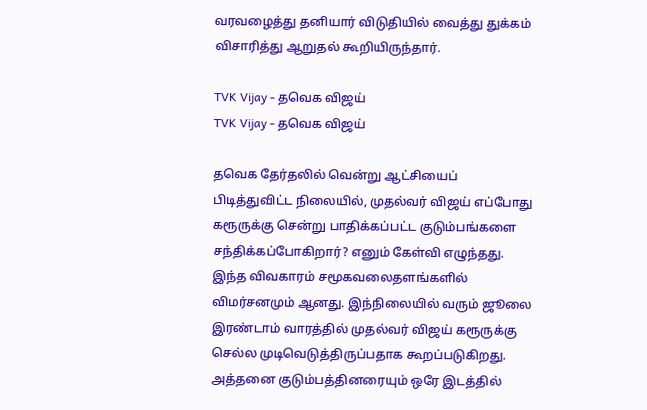வரவழைத்து தனியார் விடுதியில் வைத்து துக்கம் விசாரித்து ஆறுதல் கூறியிருந்தார்.

TVK Vijay - தவெக விஜய்
TVK Vijay - தவெக விஜய்

தவெக தேர்தலில் வென்று ஆட்சியைப் பிடித்துவிட்ட நிலையில், முதல்வர் விஜய் எப்போது கரூருக்கு சென்று பாதிக்கப்பட்ட குடும்பங்களை சந்திக்கப்போகிறார்? எனும் கேள்வி எழுந்தது. இந்த விவகாரம் சமூகவலைதளங்களில் விமர்சனமும் ஆனது. இந்நிலையில் வரும் ஜூலை இரண்டாம் வாரத்தில் முதல்வர் விஜய் கரூருக்கு செல்ல முடிவெடுத்திருப்பதாக கூறப்படுகிறது. அத்தனை குடும்பத்தினரையும் ஒரே இடத்தில்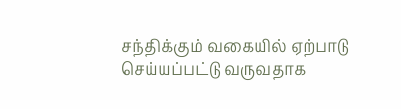சந்திக்கும் வகையில் ஏற்பாடு செய்யப்பட்டு வருவதாக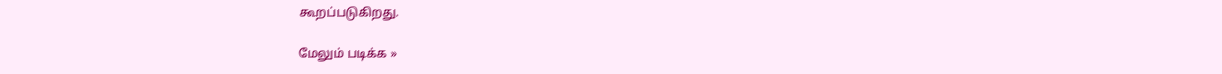கூறப்படுகிறது.

மேலும் படிக்க »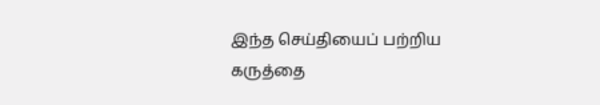இந்த செய்தியைப் பற்றிய கருத்தை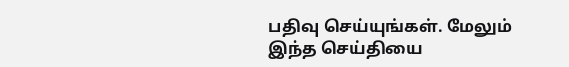பதிவு செய்யுங்கள். மேலும் இந்த செய்தியை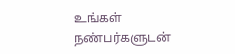உங்கள் நண்பர்களுடன்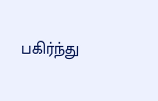பகிர்ந்து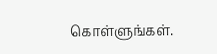கொள்ளுங்கள்.